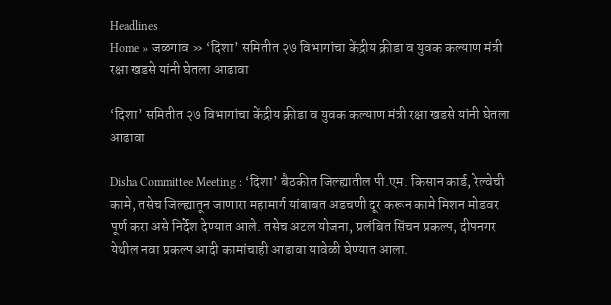Headlines
Home » जळगाव » ‘दिशा’ समितीत २७ विभागांचा केंद्रीय क्रीडा व युवक कल्याण मंत्री रक्षा खडसे यांनी घेतला आढावा

‘दिशा’ समितीत २७ विभागांचा केंद्रीय क्रीडा व युवक कल्याण मंत्री रक्षा खडसे यांनी घेतला आढावा

Disha Committee Meeting : ‘दिशा’ बैठकीत जिल्ह्यातील पी.एम. किसान कार्ड, रेल्वेची कामे, तसेच जिल्ह्यातून जाणारा महामार्ग यांबाबत अडचणी दूर करून कामे मिशन मोडवर पूर्ण करा असे निर्देश देण्यात आले. तसेच अटल योजना, प्रलंबित सिंचन प्रकल्प, दीपनगर येथील नवा प्रकल्प आदी कामांचाही आढावा यावेळी घेण्यात आला.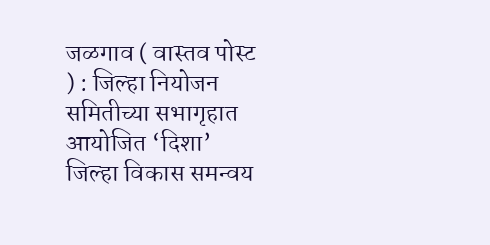जळगाव ( वास्तव पोस्ट ) : जिल्हा नियोजन समितीच्या सभागृहात आयोजित ‘दिशा’ जिल्हा विकास समन्वय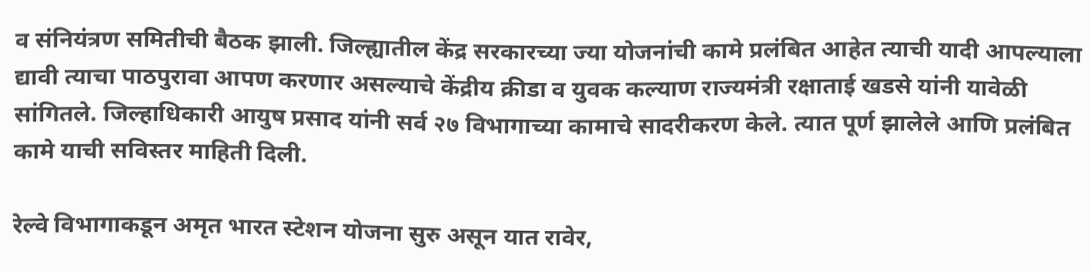व संनियंत्रण समितीची बैठक झाली. जिल्ह्यातील केंद्र सरकारच्या ज्या योजनांची कामे प्रलंबित आहेत त्याची यादी आपल्याला द्यावी त्याचा पाठपुरावा आपण करणार असल्याचे केंद्रीय क्रीडा व युवक कल्याण राज्यमंत्री रक्षाताई खडसे यांनी यावेळी सांगितले. जिल्हाधिकारी आयुष प्रसाद यांनी सर्व २७ विभागाच्या कामाचे सादरीकरण केले. त्यात पूर्ण झालेले आणि प्रलंबित कामे याची सविस्तर माहिती दिली.

रेल्वे विभागाकडून अमृत भारत स्टेशन योजना सुरु असून यात रावेर,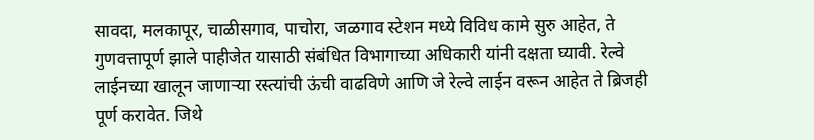सावदा, मलकापूर, चाळीसगाव, पाचोरा, जळगाव स्टेशन मध्ये विविध कामे सुरु आहेत, ते गुणवत्तापूर्ण झाले पाहीजेत यासाठी संबंधित विभागाच्या अधिकारी यांनी दक्षता घ्यावी. रेल्वे लाईनच्या खालून जाणाऱ्या रस्त्यांची ऊंची वाढविणे आणि जे रेल्वे लाईन वरून आहेत ते ब्रिजही पूर्ण करावेत. जिथे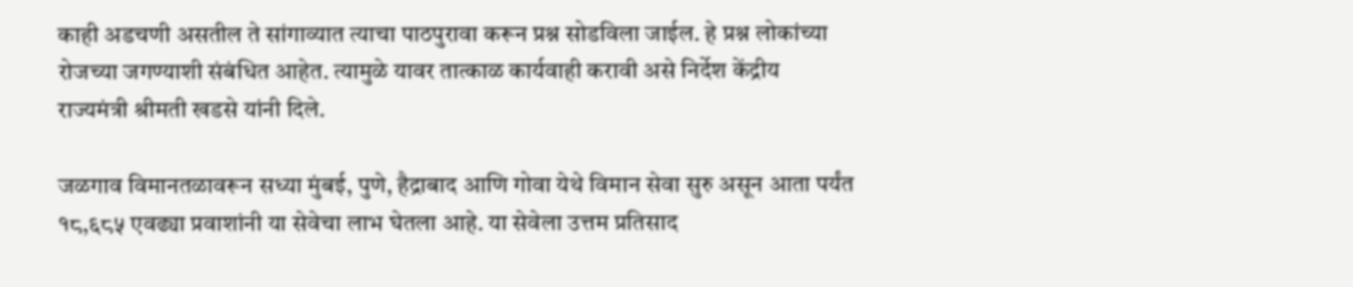काही अडचणी असतील ते सांगाव्यात त्याचा पाठपुरावा करून प्रश्न सोडविला जाईल. हे प्रश्न लोकांच्या रोजच्या जगण्याशी संबंधित आहेत. त्यामुळे यावर तात्काळ कार्यवाही करावी असे निर्देश केंद्रीय राज्यमंत्री श्रीमती खडसे यांनी दिले.

जळगाव विमानतळावरून सध्या मुंबई, पुणे, हैद्राबाद आणि गोवा येथे विमान सेवा सुरु असून आता पर्यंत १८,६८५ एवढ्या प्रवाशांनी या सेवेचा लाभ घेतला आहे. या सेवेला उत्तम प्रतिसाद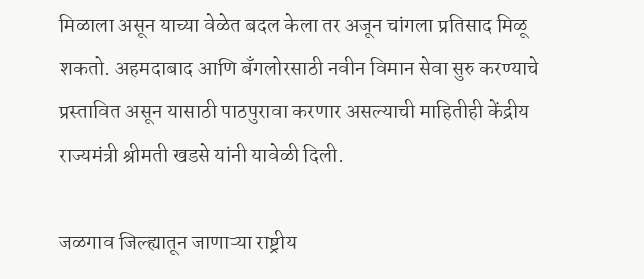मिळाला असून याच्या वेळेत बदल केला तर अजून चांगला प्रतिसाद मिळू शकतो. अहमदाबाद आणि बँगलोरसाठी नवीन विमान सेवा सुरु करण्याचे प्रस्तावित असून यासाठी पाठपुरावा करणार असल्याची माहितीही केंद्रीय राज्यमंत्री श्रीमती खडसे यांनी यावेळी दिली.

जळगाव जिल्ह्यातून जाणाऱ्या राष्ट्रीय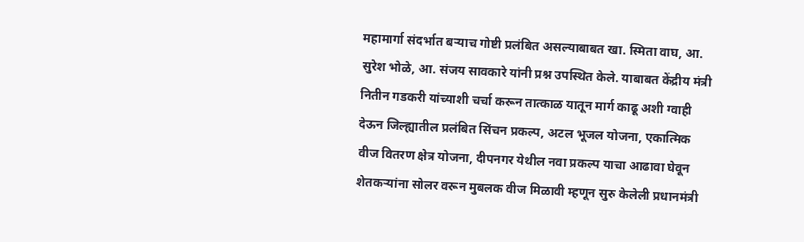महामार्गा संदर्भात बऱ्याच गोष्टी प्रलंबित असल्याबाबत खा. स्मिता वाघ, आ. सुरेश भोळे, आ. संजय सावकारे यांनी प्रश्न उपस्थित केले. याबाबत केंद्रीय मंत्री नितीन गडकरी यांच्याशी चर्चा करून तात्काळ यातून मार्ग काढू अशी ग्वाही देऊन जिल्ह्यातील प्रलंबित सिंचन प्रकल्प, अटल भूजल योजना, एकात्मिक वीज वितरण क्षेत्र योजना, दीपनगर येथील नवा प्रकल्प याचा आढावा घेवून शेतकऱ्यांना सोलर वरून मुबलक वीज मिळावी म्हणून सुरु केलेली प्रधानमंत्री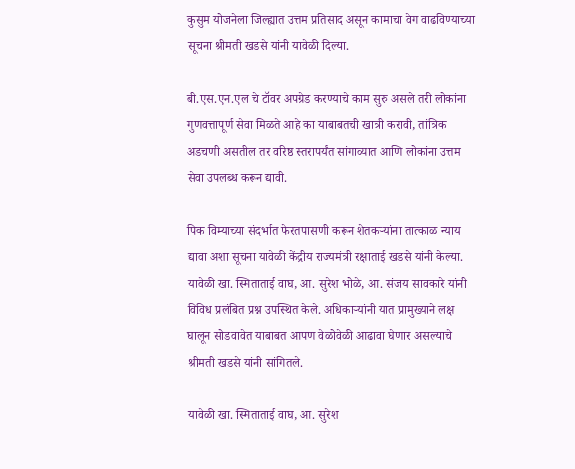कुसुम योजनेला जिल्ह्यात उत्तम प्रतिसाद असून कामाचा वेग वाढविण्याच्या सूचना श्रीमती खडसे यांनी यावेळी दिल्या.

बी.एस.एन.एल चे टॉवर अपग्रेड करण्याचे काम सुरु असले तरी लोकांना गुणवत्तापूर्ण सेवा मिळते आहे का याबाबतची खात्री करावी, तांत्रिक अडचणी असतील तर वरिष्ठ स्तरापर्यंत सांगाव्यात आणि लोकांना उत्तम सेवा उपलब्ध करून द्यावी.

पिक विम्याच्या संदर्भात फेरतपासणी करून शेतकऱ्यांना तात्काळ न्याय द्यावा अशा सूचना यावेळी केंद्रीय राज्यमंत्री रक्षाताई खडसे यांनी केल्या. यावेळी खा. स्मिताताई वाघ, आ. सुरेश भोळे, आ. संजय सावकारे यांनी विविध प्रलंबित प्रश्न उपस्थित केले. अधिकाऱ्यांनी यात प्रामुख्याने लक्ष घालून सोडवावेत याबाबत आपण वेळोवेळी आढावा घेणार असल्याचे श्रीमती खडसे यांनी सांगितले.

यावेळी खा. स्मिताताई वाघ, आ. सुरेश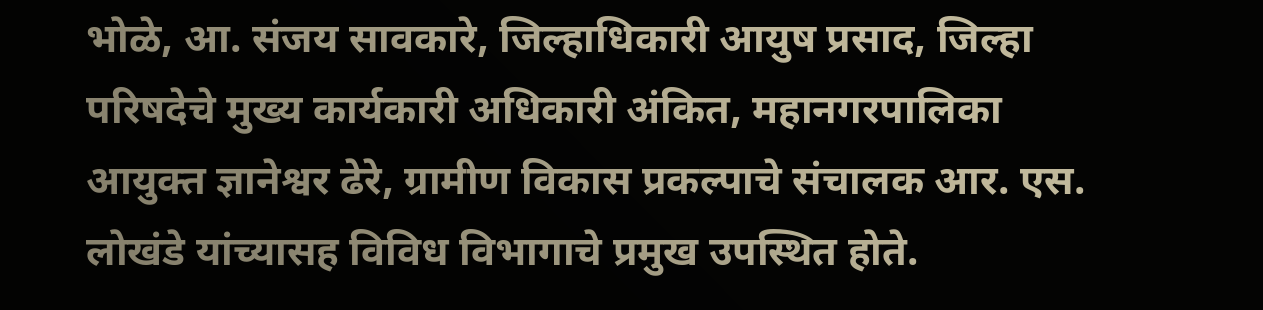भोळे, आ. संजय सावकारे, जिल्हाधिकारी आयुष प्रसाद, जिल्हा परिषदेचे मुख्य कार्यकारी अधिकारी अंकित, महानगरपालिका आयुक्त ज्ञानेश्वर ढेरे, ग्रामीण विकास प्रकल्पाचे संचालक आर. एस. लोखंडे यांच्यासह विविध विभागाचे प्रमुख उपस्थित होते.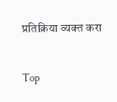प्रतिक्रिया व्यक्त करा

Top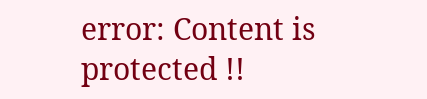error: Content is protected !!